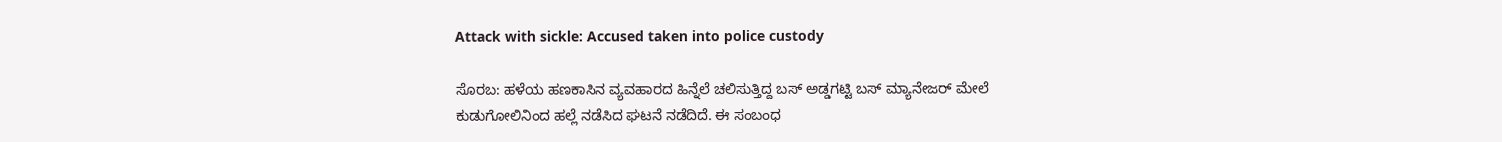Attack with sickle: Accused taken into police custody

ಸೊರಬ: ಹಳೆಯ ಹಣಕಾಸಿನ ವ್ಯವಹಾರದ ಹಿನ್ನೆಲೆ ಚಲಿಸುತ್ತಿದ್ದ ಬಸ್ ಅಡ್ಡಗಟ್ಟಿ ಬಸ್‌ ಮ್ಯಾನೇಜರ್ ಮೇಲೆ ಕುಡುಗೋಲಿನಿಂದ ಹಲ್ಲೆ ನಡೆಸಿದ ಘಟನೆ ನಡೆದಿದೆ. ಈ ಸಂಬಂಧ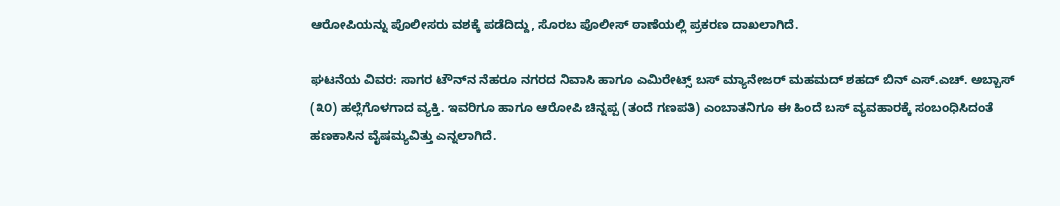ಆರೋಪಿಯನ್ನು ಪೊಲೀಸರು ವಶಕ್ಕೆ ಪಡೆದಿದ್ದು, ಸೊರಬ ಪೊಲೀಸ್ ಠಾಣೆಯಲ್ಲಿ ಪ್ರಕರಣ ದಾಖಲಾಗಿದೆ.

ಘಟನೆಯ ವಿವರ: ಸಾಗರ ಟೌನ್‌ನ ನೆಹರೂ ನಗರದ ನಿವಾಸಿ ಹಾಗೂ ಎಮಿರೇಟ್ಸ್ ಬಸ್ ಮ್ಯಾನೇಜರ್ ಮಹಮದ್ ಶಹದ್ ಬಿನ್ ಎಸ್.ಎಚ್. ಅಬ್ಬಾಸ್ (೩೦) ಹಲ್ಲೆಗೊಳಗಾದ ವ್ಯಕ್ತಿ. ಇವರಿಗೂ ಹಾಗೂ ಆರೋಪಿ ಚಿನ್ನಪ್ಪ (ತಂದೆ ಗಣಪತಿ) ಎಂಬಾತನಿಗೂ ಈ ಹಿಂದೆ ಬಸ್ ವ್ಯವಹಾರಕ್ಕೆ ಸಂಬಂಧಿಸಿದಂತೆ ಹಣಕಾಸಿನ ವೈಷಮ್ಯವಿತ್ತು ಎನ್ನಲಾಗಿದೆ.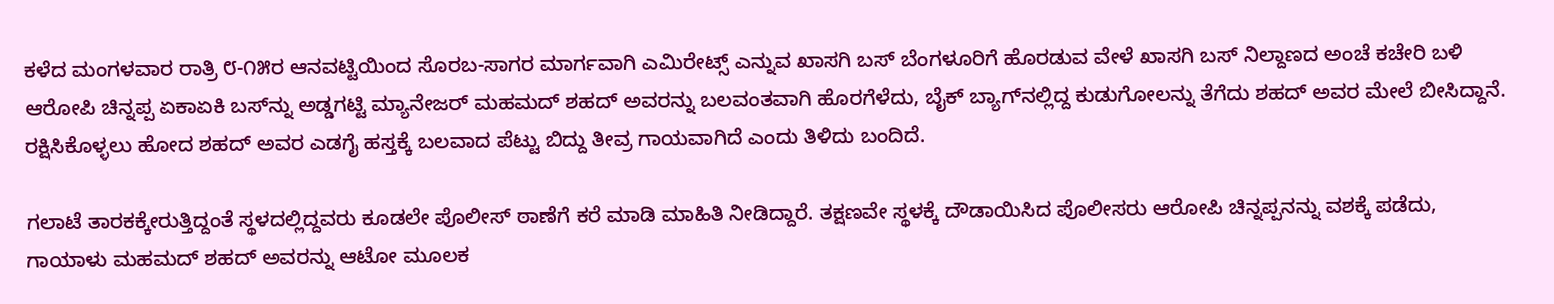ಕಳೆದ ಮಂಗಳವಾರ ರಾತ್ರಿ ೮-೧೫ರ ಆನವಟ್ಟಿಯಿಂದ ಸೊರಬ-ಸಾಗರ ಮಾರ್ಗವಾಗಿ ಎಮಿರೇಟ್ಸ್ ಎನ್ನುವ ಖಾಸಗಿ ಬಸ್ ಬೆಂಗಳೂರಿಗೆ ಹೊರಡುವ ವೇಳೆ ಖಾಸಗಿ ಬಸ್ ನಿಲ್ದಾಣದ ಅಂಚೆ ಕಚೇರಿ ಬಳಿ ಆರೋಪಿ ಚಿನ್ನಪ್ಪ ಏಕಾಏಕಿ ಬಸ್‌ನ್ನು ಅಡ್ಡಗಟ್ಟಿ ಮ್ಯಾನೇಜರ್ ಮಹಮದ್ ಶಹದ್ ಅವರನ್ನು ಬಲವಂತವಾಗಿ ಹೊರಗೆಳೆದು, ಬೈಕ್ ಬ್ಯಾಗ್‌ನಲ್ಲಿದ್ದ ಕುಡುಗೋಲನ್ನು ತೆಗೆದು ಶಹದ್ ಅವರ ಮೇಲೆ ಬೀಸಿದ್ದಾನೆ. ರಕ್ಷಿಸಿಕೊಳ್ಳಲು ಹೋದ ಶಹದ್ ಅವರ ಎಡಗೈ ಹಸ್ತಕ್ಕೆ ಬಲವಾದ ಪೆಟ್ಟು ಬಿದ್ದು ತೀವ್ರ ಗಾಯವಾಗಿದೆ ಎಂದು ತಿಳಿದು ಬಂದಿದೆ.

ಗಲಾಟೆ ತಾರಕಕ್ಕೇರುತ್ತಿದ್ದಂತೆ ಸ್ಥಳದಲ್ಲಿದ್ದವರು ಕೂಡಲೇ ಪೊಲೀಸ್ ಠಾಣೆಗೆ ಕರೆ ಮಾಡಿ ಮಾಹಿತಿ ನೀಡಿದ್ದಾರೆ. ತಕ್ಷಣವೇ ಸ್ಥಳಕ್ಕೆ ದೌಡಾಯಿಸಿದ ಪೊಲೀಸರು ಆರೋಪಿ ಚಿನ್ನಪ್ಪನನ್ನು ವಶಕ್ಕೆ ಪಡೆದು, ಗಾಯಾಳು ಮಹಮದ್ ಶಹದ್ ಅವರನ್ನು ಆಟೋ ಮೂಲಕ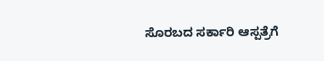ಸೊರಬದ ಸರ್ಕಾರಿ ಆಸ್ಪತ್ರೆಗೆ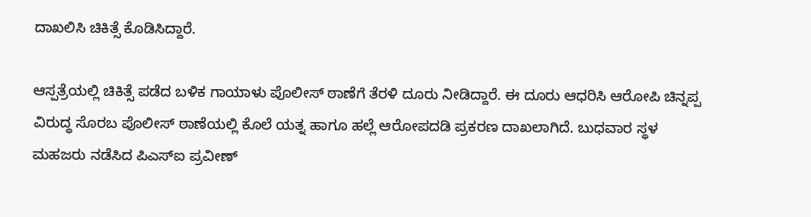ದಾಖಲಿಸಿ ಚಿಕಿತ್ಸೆ ಕೊಡಿಸಿದ್ದಾರೆ.

ಆಸ್ಪತ್ರೆಯಲ್ಲಿ ಚಿಕಿತ್ಸೆ ಪಡೆದ ಬಳಿಕ ಗಾಯಾಳು ಪೊಲೀಸ್ ಠಾಣೆಗೆ ತೆರಳಿ ದೂರು ನೀಡಿದ್ದಾರೆ. ಈ ದೂರು ಆಧರಿಸಿ ಆರೋಪಿ ಚಿನ್ನಪ್ಪ ವಿರುದ್ಧ ಸೊರಬ ಪೊಲೀಸ್ ಠಾಣೆಯಲ್ಲಿ ಕೊಲೆ ಯತ್ನ ಹಾಗೂ ಹಲ್ಲೆ ಆರೋಪದಡಿ ಪ್ರಕರಣ ದಾಖಲಾಗಿದೆ. ಬುಧವಾರ ಸ್ಥಳ ಮಹಜರು ನಡೆಸಿದ ಪಿಎಸ್‌ಐ ಪ್ರವೀಣ್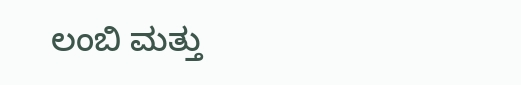ಲಂಬಿ ಮತ್ತು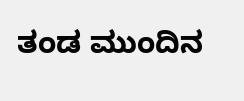ತಂಡ ಮುಂದಿನ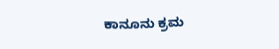ಕಾನೂನು ಕ್ರಮ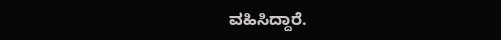ವಹಿಸಿದ್ದಾರೆ.